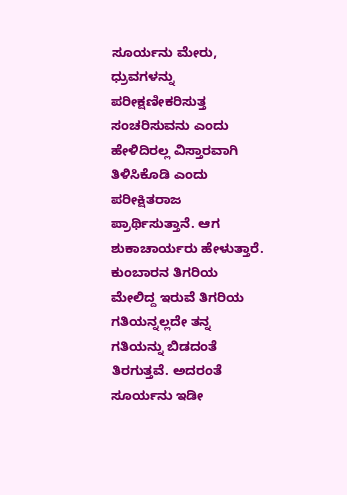ಸೂರ್ಯನು ಮೇರು, ಧ್ರುವಗಳನ್ನು ಪರೀಕ್ಷಣೀಕರಿಸುತ್ತ ಸಂಚರಿಸುವನು ಎಂದು ಹೇಳಿದಿರಲ್ಲ ವಿಸ್ತಾರವಾಗಿ ತಿಳಿಸಿಕೊಡಿ ಎಂದು ಪರೀಕ್ಷಿತರಾಜ ಪ್ರಾರ್ಥಿಸುತ್ತಾನೆ. ಆಗ ಶುಕಾಚಾರ್ಯರು ಹೇಳುತ್ತಾರೆ. ಕುಂಬಾರನ ತಿಗರಿಯ ಮೇಲಿದ್ದ ಇರುವೆ ತಿಗರಿಯ ಗತಿಯನ್ನಲ್ಲದೇ ತನ್ನ ಗತಿಯನ್ನು ಬಿಡದಂತೆ ತಿರಗುತ್ತವೆ. ಅದರಂತೆ ಸೂರ್ಯನು ಇಡೀ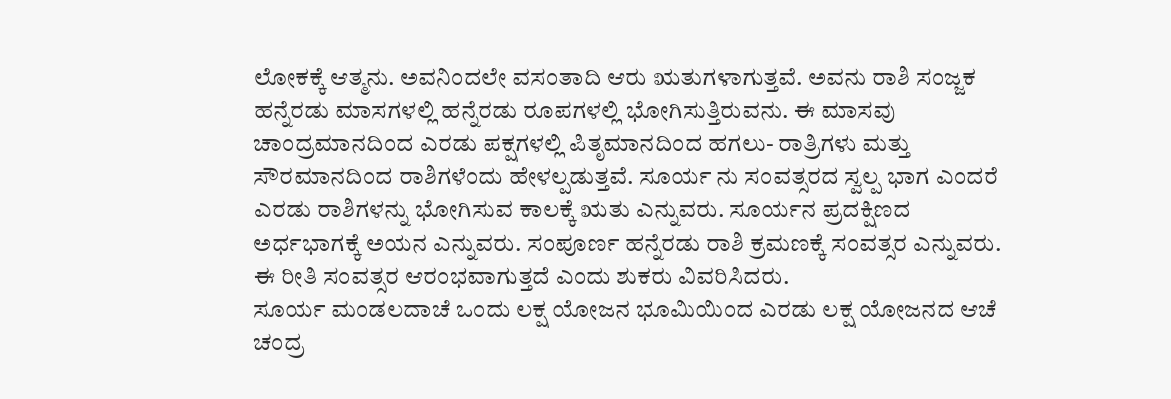ಲೋಕಕ್ಕೆ ಆತ್ಮನು. ಅವನಿಂದಲೇ ವಸಂತಾದಿ ಆರು ಋತುಗಳಾಗುತ್ತವೆ. ಅವನು ರಾಶಿ ಸಂಜ್ಜಕ ಹನ್ನೆರಡು ಮಾಸಗಳಲ್ಲಿ ಹನ್ನೆರಡು ರೂಪಗಳಲ್ಲಿ ಭೋಗಿಸುತ್ತಿರುವನು. ಈ ಮಾಸವು ಚಾಂದ್ರಮಾನದಿಂದ ಎರಡು ಪಕ್ಷಗಳಲ್ಲಿ ಪಿತೃಮಾನದಿಂದ ಹಗಲು- ರಾತ್ರಿಗಳು ಮತ್ತು ಸೌರಮಾನದಿಂದ ರಾಶಿಗಳೆಂದು ಹೇಳಲ್ಪಡುತ್ತವೆ. ಸೂರ್ಯ ನು ಸಂವತ್ಸರದ ಸ್ವಲ್ಪ ಭಾಗ ಎಂದರೆ ಎರಡು ರಾಶಿಗಳನ್ನು ಭೋಗಿಸುವ ಕಾಲಕ್ಕೆ ಋತು ಎನ್ನುವರು. ಸೂರ್ಯನ ಪ್ರದಕ್ಷಿಣದ ಅರ್ಧಭಾಗಕ್ಕೆ ಅಯನ ಎನ್ನುವರು. ಸಂಪೂರ್ಣ ಹನ್ನೆರಡು ರಾಶಿ ಕ್ರಮಣಕ್ಕೆ ಸಂವತ್ಸರ ಎನ್ನುವರು. ಈ ರೀತಿ ಸಂವತ್ಸರ ಆರಂಭವಾಗುತ್ತದೆ ಎಂದು ಶುಕರು ವಿವರಿಸಿದರು.
ಸೂರ್ಯ ಮಂಡಲದಾಚೆ ಒಂದು ಲಕ್ಷ ಯೋಜನ ಭೂಮಿಯಿಂದ ಎರಡು ಲಕ್ಷ ಯೋಜನದ ಆಚೆ ಚಂದ್ರ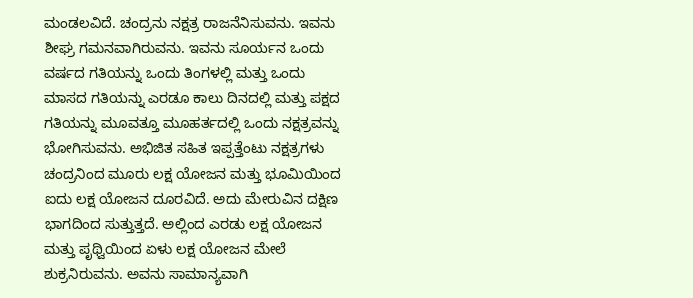ಮಂಡಲವಿದೆ. ಚಂದ್ರನು ನಕ್ಷತ್ರ ರಾಜನೆನಿಸುವನು. ಇವನು ಶೀಘ್ರ ಗಮನವಾಗಿರುವನು. ಇವನು ಸೂರ್ಯನ ಒಂದು ವರ್ಷದ ಗತಿಯನ್ನು ಒಂದು ತಿಂಗಳಲ್ಲಿ ಮತ್ತು ಒಂದು ಮಾಸದ ಗತಿಯನ್ನು ಎರಡೂ ಕಾಲು ದಿನದಲ್ಲಿ ಮತ್ತು ಪಕ್ಷದ ಗತಿಯನ್ನು ಮೂವತ್ತೂ ಮೂಹರ್ತದಲ್ಲಿ ಒಂದು ನಕ್ಷತ್ರವನ್ನು ಭೋಗಿಸುವನು. ಅಭಿಜಿತ ಸಹಿತ ಇಪ್ಪತ್ತೆಂಟು ನಕ್ಷತ್ರಗಳು ಚಂದ್ರನಿಂದ ಮೂರು ಲಕ್ಷ ಯೋಜನ ಮತ್ತು ಭೂಮಿಯಿಂದ ಐದು ಲಕ್ಷ ಯೋಜನ ದೂರವಿದೆ. ಅದು ಮೇರುವಿನ ದಕ್ಷಿಣ ಭಾಗದಿಂದ ಸುತ್ತುತ್ತದೆ. ಅಲ್ಲಿಂದ ಎರಡು ಲಕ್ಷ ಯೋಜನ ಮತ್ತು ಪೃಥ್ವಿಯಿಂದ ಏಳು ಲಕ್ಷ ಯೋಜನ ಮೇಲೆ ಶುಕ್ರನಿರುವನು. ಅವನು ಸಾಮಾನ್ಯವಾಗಿ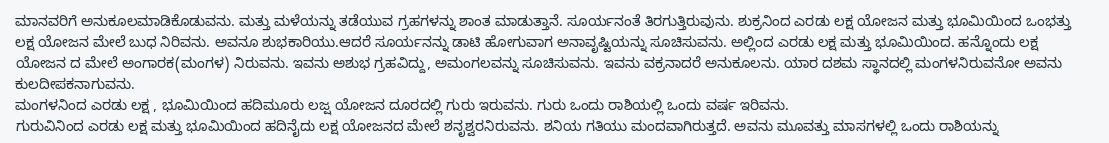ಮಾನವರಿಗೆ ಅನುಕೂಲಮಾಡಿಕೊಡುವನು. ಮತ್ತು ಮಳೆಯನ್ನು ತಡೆಯುವ ಗ್ರಹಗಳನ್ನು ಶಾಂತ ಮಾಡುತ್ತಾನೆ. ಸೂರ್ಯನಂತೆ ತಿರಗುತ್ತಿರುವುನು. ಶುಕ್ರನಿಂದ ಎರಡು ಲಕ್ಷ ಯೋಜನ ಮತ್ತು ಭೂಮಿಯಿಂದ ಒಂಭತ್ತು ಲಕ್ಷ ಯೋಜನ ಮೇಲೆ ಬುಧ ನಿರಿವನು. ಅವನೂ ಶುಭಕಾರಿಯು.ಆದರೆ ಸೂರ್ಯನನ್ನು ಡಾಟಿ ಹೋಗುವಾಗ ಅನಾವೃಷ್ಟಿಯನ್ನು ಸೂಚಿಸುವನು. ಅಲ್ಲಿಂದ ಎರಡು ಲಕ್ಷ ಮತ್ತು ಭೂಮಿಯಿಂದ. ಹನ್ನೊಂದು ಲಕ್ಷ ಯೋಜನ ದ ಮೇಲೆ ಅಂಗಾರಕ(ಮಂಗಳ) ನಿರುವನು. ಇವನು ಅಶುಭ ಗ್ರಹವಿದ್ದು, ಅಮಂಗಲವನ್ನು ಸೂಚಿಸುವನು. ಇವನು ವಕ್ರನಾದರೆ ಅನುಕೂಲನು. ಯಾರ ದಶಮ ಸ್ಥಾನದಲ್ಲಿ ಮಂಗಳನಿರುವನೋ ಅವನು ಕುಲದೀಪಕನಾಗುವನು.
ಮಂಗಳನಿಂದ ಎರಡು ಲಕ್ಷ , ಭೂಮಿಯಿಂದ ಹದಿಮೂರು ಲಜ್ಷ ಯೋಜನ ದೂರದಲ್ಲಿ ಗುರು ಇರುವನು. ಗುರು ಒಂದು ರಾಶಿಯಲ್ಲಿ ಒಂದು ವರ್ಷ ಇರಿವನು.
ಗುರುವಿನಿಂದ ಎರಡು ಲಕ್ಷ ಮತ್ತು ಭೂಮಿಯಿಂದ ಹದಿನೈದು ಲಕ್ಷ ಯೋಜನದ ಮೇಲೆ ಶನೃಶ್ವರನಿರುವನು. ಶನಿಯ ಗತಿಯು ಮಂದವಾಗಿರುತ್ತದೆ. ಅವನು ಮೂವತ್ತು ಮಾಸಗಳಲ್ಲಿ ಒಂದು ರಾಶಿಯನ್ನು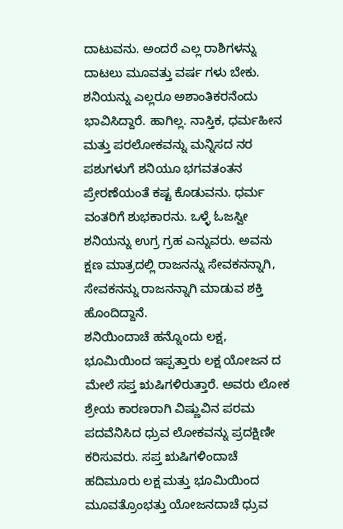ದಾಟುವನು. ಅಂದರೆ ಎಲ್ಲ ರಾಶಿಗಳನ್ನು ದಾಟಲು ಮೂವತ್ತು ವರ್ಷ ಗಳು ಬೇಕು. ಶನಿಯನ್ನು ಎಲ್ಲರೂ ಅಶಾಂತಿಕರನೆಂದು ಭಾವಿಸಿದ್ದಾರೆ. ಹಾಗಿಲ್ಲ. ನಾಸ್ತಿಕ, ಧರ್ಮಹೀನ ಮತ್ತು ಪರಲೋಕವನ್ನು ಮನ್ನಿಸದ ನರ ಪಶುಗಳುಗೆ ಶನಿಯೂ ಭಗವತಂತನ ಪ್ರೇರಣೆಯಂತೆ ಕಷ್ಟ ಕೊಡುವನು. ಧರ್ಮ ವಂತರಿಗೆ ಶುಭಕಾರನು. ಒಳ್ಳೆ ಓಜಸ್ವೀ ಶನಿಯನ್ನು ಉಗ್ರ ಗ್ರಹ ಎನ್ನುವರು. ಅವನು ಕ್ಷಣ ಮಾತ್ರದಲ್ಲಿ ರಾಜನನ್ನು ಸೇವಕನನ್ನಾಗಿ, ಸೇವಕನನ್ನು ರಾಜನನ್ನಾಗಿ ಮಾಡುವ ಶಕ್ತಿ ಹೊಂದಿದ್ದಾನೆ.
ಶನಿಯಿಂದಾಚೆ ಹನ್ನೊಂದು ಲಕ್ಷ, ಭೂಮಿಯಿಂದ ಇಪ್ಪತ್ತಾರು ಲಕ್ಷ ಯೋಜನ ದ ಮೇಲೆ ಸಪ್ತ ಋಷಿಗಳಿರುತ್ತಾರೆ. ಅವರು ಲೋಕ ಶ್ರೇಯ ಕಾರಣರಾಗಿ ವಿಷ್ಣುವಿನ ಪರಮ ಪದವೆನಿಸಿದ ಧ್ರುವ ಲೋಕವನ್ನು ಪ್ರದಕ್ಷಿಣೀ ಕರಿಸುವರು. ಸಪ್ತ ಋಷಿಗಳಿಂದಾಚೆ ಹದಿಮೂರು ಲಕ್ಷ ಮತ್ತು ಭೂಮಿಯಿಂದ ಮೂವತ್ರೊಂಭತ್ತು ಯೋಜನದಾಚೆ ಧ್ರುವ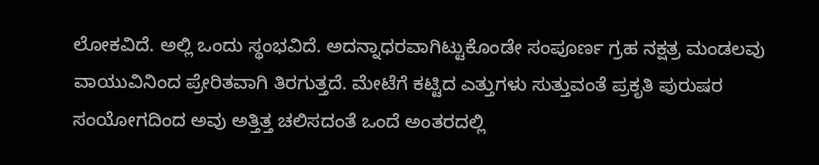ಲೋಕವಿದೆ. ಅಲ್ಲಿ ಒಂದು ಸ್ಥಂಭವಿದೆ. ಅದನ್ನಾಧರವಾಗಿಟ್ಟುಕೊಂಡೇ ಸಂಪೂರ್ಣ ಗ್ರಹ ನಕ್ಷತ್ರ ಮಂಡಲವು ವಾಯುವಿನಿಂದ ಪ್ರೇರಿತವಾಗಿ ತಿರಗುತ್ತದೆ. ಮೇಟೆಗೆ ಕಟ್ಟಿದ ಎತ್ತುಗಳು ಸುತ್ತುವಂತೆ ಪ್ರಕೃತಿ ಪುರುಷರ ಸಂಯೋಗದಿಂದ ಅವು ಅತ್ತಿತ್ತ ಚಲಿಸದಂತೆ ಒಂದೆ ಅಂತರದಲ್ಲಿ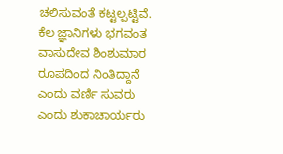ಚಲಿಸುವಂತೆ ಕಟ್ಟಲ್ಪಟ್ಟಿವೆ.
ಕೆಲ ಜ್ಞಾನಿಗಳು ಭಗವಂತ ವಾಸುದೇವ ಶಿಂಶುಮಾರ ರೂಪದಿಂದ ನಿಂತಿದ್ದಾನೆ ಎಂದು ವರ್ಣಿ ಸುವರು ಎಂದು ಶುಕಾಚಾರ್ಯರು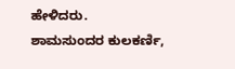ಹೇಳಿದರು.
ಶಾಮಸುಂದರ ಕುಲಕರ್ಣಿ,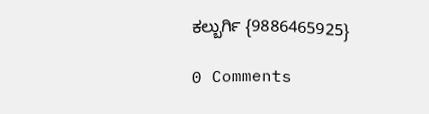ಕಲ್ಬುರ್ಗಿ {9886465925}

0 Comments